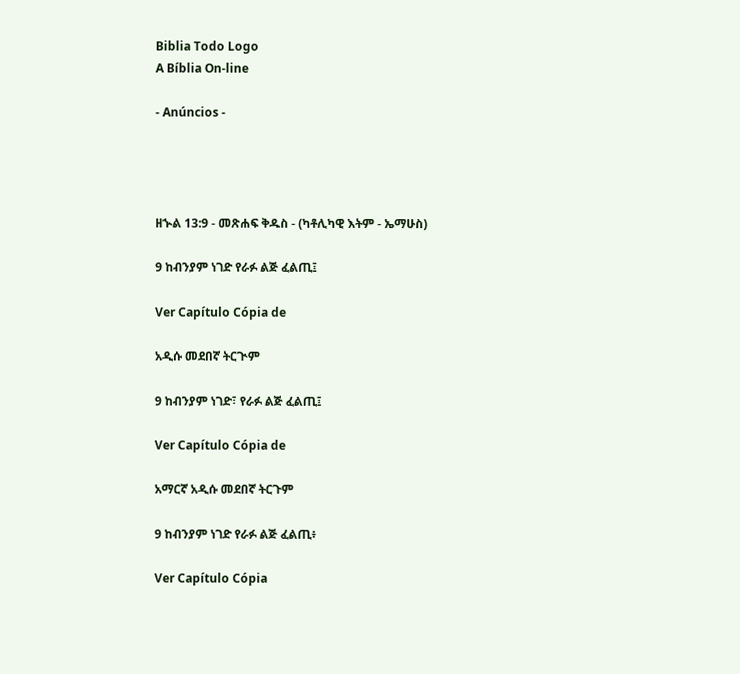Biblia Todo Logo
A Bíblia On-line

- Anúncios -




ዘኍል 13:9 - መጽሐፍ ቅዱስ - (ካቶሊካዊ እትም - ኤማሁስ)

9 ከብንያም ነገድ የራፉ ልጅ ፈልጢ፤

Ver Capítulo Cópia de

አዲሱ መደበኛ ትርጒም

9 ከብንያም ነገድ፣ የራፉ ልጅ ፈልጢ፤

Ver Capítulo Cópia de

አማርኛ አዲሱ መደበኛ ትርጉም

9 ከብንያም ነገድ የራፉ ልጅ ፈልጢ፥

Ver Capítulo Cópia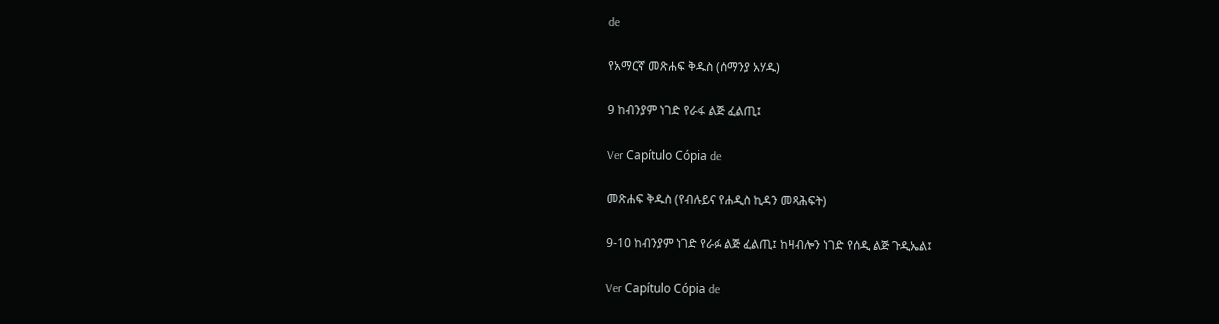de

የአማርኛ መጽሐፍ ቅዱስ (ሰማንያ አሃዱ)

9 ከብንያም ነገድ የራፋ ልጅ ፈልጢ፤

Ver Capítulo Cópia de

መጽሐፍ ቅዱስ (የብሉይና የሐዲስ ኪዳን መጻሕፍት)

9-10 ከብንያም ነገድ የራፉ ልጅ ፈልጢ፤ ከዛብሎን ነገድ የሰዲ ልጅ ጉዲኤል፤

Ver Capítulo Cópia de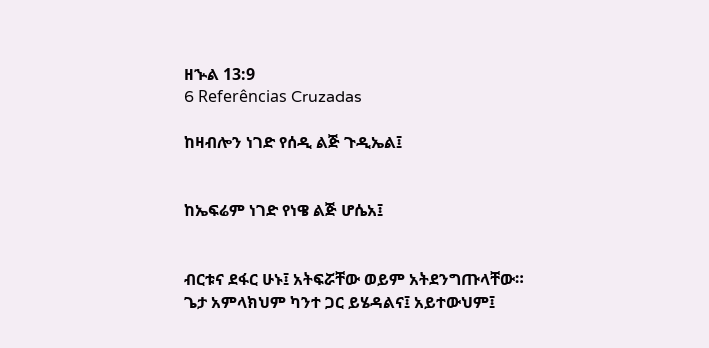ዘኍል 13:9
6 Referências Cruzadas

ከዛብሎን ነገድ የሰዲ ልጅ ጉዲኤል፤


ከኤፍሬም ነገድ የነዌ ልጅ ሆሴአ፤


ብርቱና ደፋር ሁኑ፤ አትፍሯቸው ወይም አትደንግጡላቸው። ጌታ አምላክህም ካንተ ጋር ይሄዳልና፤ አይተውህም፤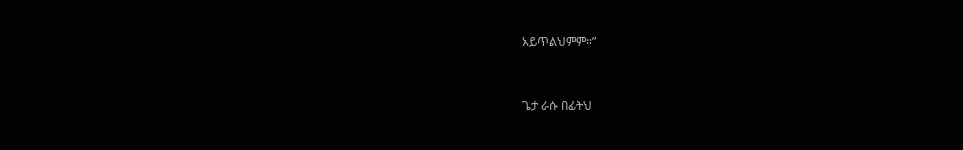አይጥልህምም።”


ጌታ ራሱ በፊትህ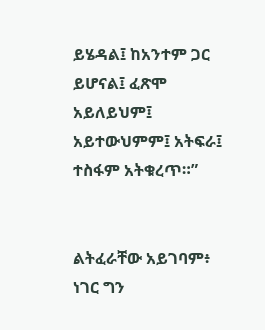ይሄዳል፤ ከአንተም ጋር ይሆናል፤ ፈጽሞ አይለይህም፤ አይተውህምም፤ አትፍራ፤ ተስፋም አትቁረጥ።”


ልትፈራቸው አይገባም፥ ነገር ግን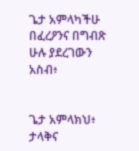ጌታ አምላካችሁ በፈረዖንና በግብጽ ሁሉ ያደረገውን አስብ፥


ጌታ አምላክህ፥ ታላቅና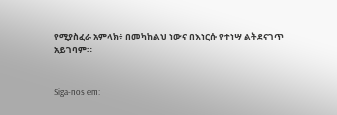የሚያስፈራ አምላክ፥ በመካከልህ ነውና በእነርሱ የተነሣ ልትደናገጥ አይገባም።


Siga-nos em: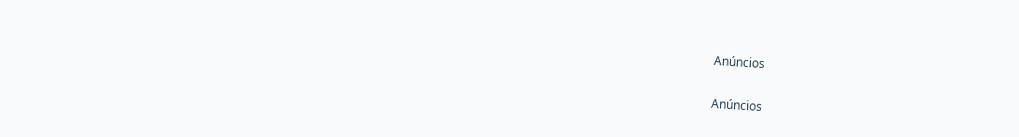Anúncios


Anúncios